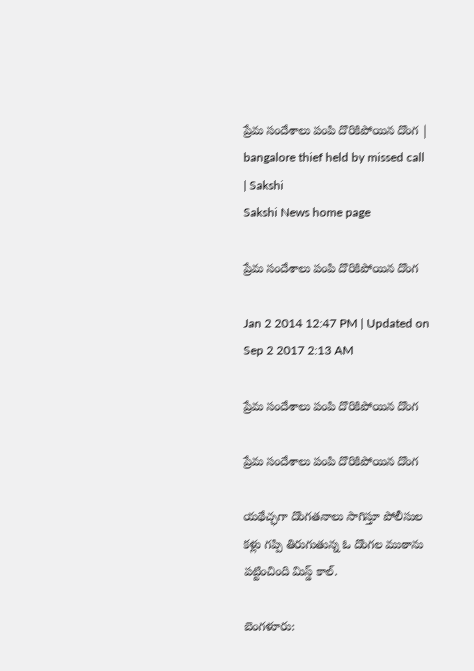ప్రేమ సందేశాలు పంపి దొరికిపోయిన దొంగ | bangalore thief held by missed call | Sakshi
Sakshi News home page

ప్రేమ సందేశాలు పంపి దొరికిపోయిన దొంగ

Jan 2 2014 12:47 PM | Updated on Sep 2 2017 2:13 AM

ప్రేమ సందేశాలు పంపి దొరికిపోయిన దొంగ

ప్రేమ సందేశాలు పంపి దొరికిపోయిన దొంగ

యథేచ్ఛగా దొంగతనాలు సాగిస్తూ పోలీసుల కళ్లు గప్పి తిరుగుతున్న ఓ దొంగల ముఠాను పట్టించింది మిస్డ్ కాల్.

బెంగళూరు: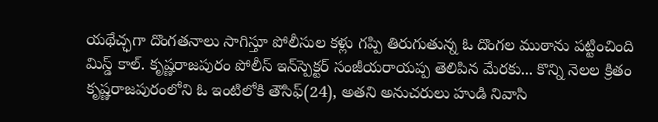యథేచ్ఛగా దొంగతనాలు సాగిస్తూ పోలీసుల కళ్లు గప్పి తిరుగుతున్న ఓ దొంగల ముఠాను పట్టించింది మిస్డ్ కాల్. కృష్ణరాజపురం పోలీస్ ఇన్‌స్పెక్టర్ సంజీయరాయప్ప తెలిపిన మేరకు... కొన్ని నెలల క్రితం కృష్ణరాజపురంలోని ఓ ఇంటిలోకి తౌసిఫ్(24), అతని అనుచరులు హుడి నివాసి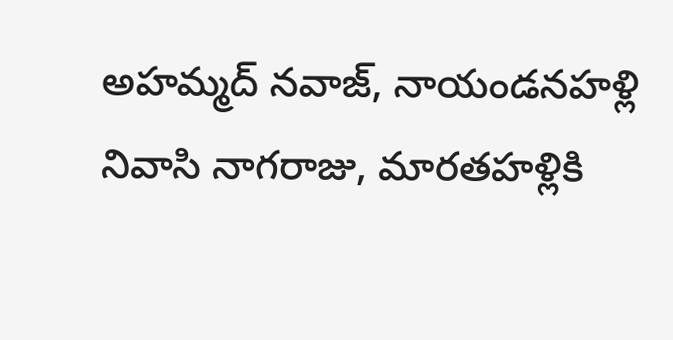అహమ్మద్ నవాజ్, నాయండనహళ్లి నివాసి నాగరాజు, మారతహళ్లికి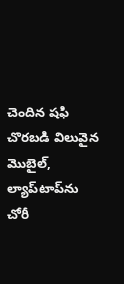చెందిన షఫి చొరబడి విలువైన మొబైల్, ల్యాప్‌టాప్‌ను చోరీ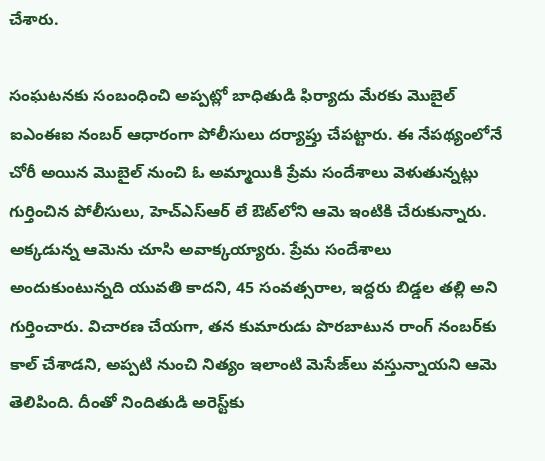చేశారు.

సంఘటనకు సంబంధించి అప్పట్లో బాధితుడి ఫిర్యాదు మేరకు మొబైల్ ఐఎంఈఐ నంబర్ ఆధారంగా పోలీసులు దర్యాప్తు చేపట్టారు. ఈ నేపథ్యంలోనే చోరీ అయిన మొబైల్ నుంచి ఓ అమ్మాయికి ప్రేమ సందేశాలు వెళుతున్నట్లు గుర్తించిన పోలీసులు, హెచ్‌ఎస్‌ఆర్ లే ఔట్‌లోని ఆమె ఇంటికి చేరుకున్నారు. అక్కడున్న ఆమెను చూసి అవాక్కయ్యారు. ప్రేమ సందేశాలు అందుకుంటున్నది యువతి కాదని, 45 సంవత్సరాల, ఇద్దరు బిడ్డల తల్లి అని గుర్తించారు. విచారణ చేయగా, తన కుమారుడు పొరబాటున రాంగ్ నంబర్‌కు కాల్ చేశాడని, అప్పటి నుంచి నిత్యం ఇలాంటి మెసేజ్‌లు వస్తున్నాయని ఆమె తెలిపింది. దీంతో నిందితుడి అరెస్ట్‌కు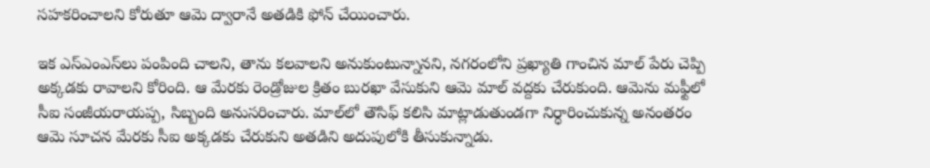సహకరించాలని కోరుతూ ఆమె ద్వారానే అతడికి ఫోన్ చేయించారు.

ఇక ఎస్‌ఎంఎస్‌లు పంపింది చాలని, తాను కలవాలని అనుకుంటున్నానని, నగరంలోని ప్రఖ్యాతి గాంచిన మాల్ పేరు చెప్పి అక్కడకు రావాలని కోరింది. ఆ మేరకు రెండ్రోజుల క్రితం బురఖా వేసుకుని ఆమె మాల్ వద్దకు చేరుకుంది. ఆమెను మఫ్టీలో సీఐ సంజీయరాయప్ప, సిబ్బంది అనుసరించారు. మాల్‌లో తౌసిఫ్ కలిసి మాట్లాడుతుండగా నిర్ధారించుకున్న అనంతరం ఆమె సూచన మేరకు సీఐ అక్కడకు చేరుకుని అతడిని అదుపులోకి తీసుకున్నాడు.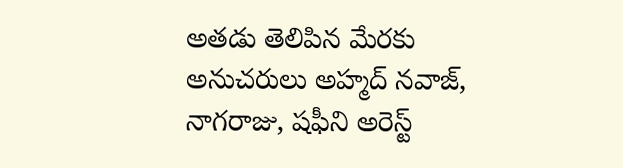అతడు తెలిపిన మేరకు అనుచరులు అహ్మద్ నవాజ్, నాగరాజు, షఫీని అరెస్ట్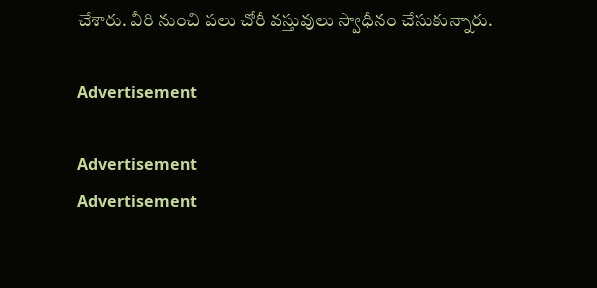చేశారు. వీరి నుంచి పలు చోరీ వస్తువులు స్వాధీనం చేసుకున్నారు.

Advertisement

Advertisement
Advertisement